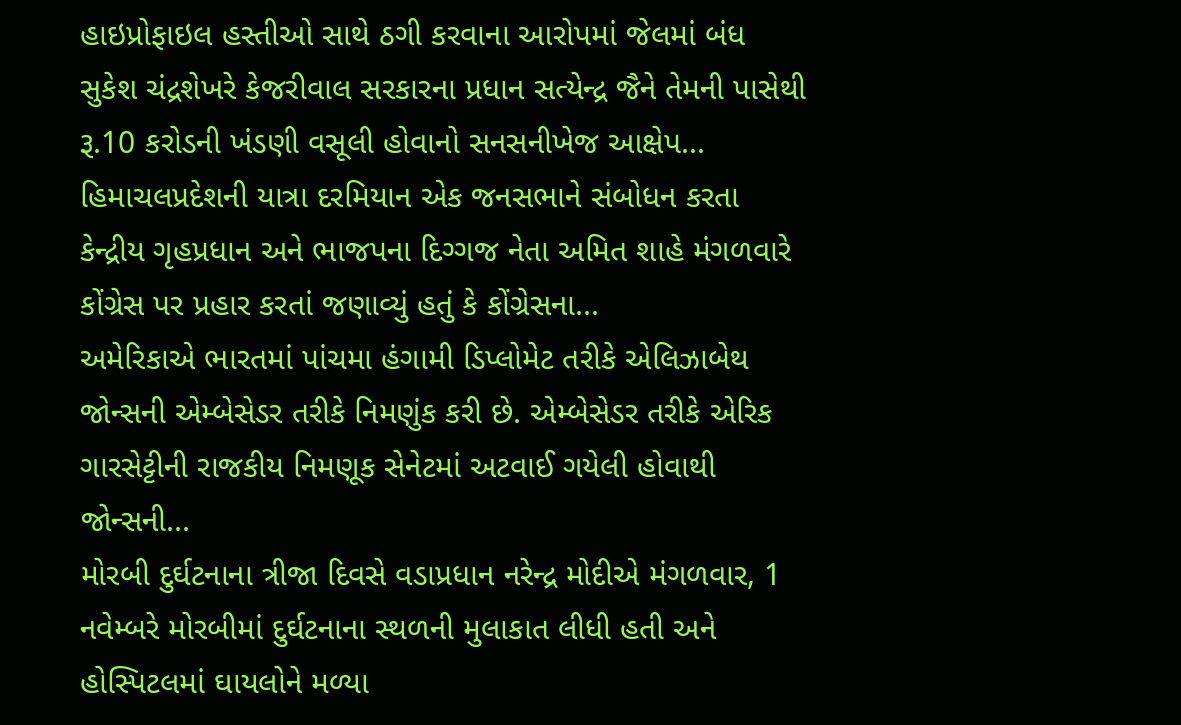હાઇપ્રોફાઇલ હસ્તીઓ સાથે ઠગી કરવાના આરોપમાં જેલમાં બંધ સુકેશ ચંદ્રશેખરે કેજરીવાલ સરકારના પ્રધાન સત્યેન્દ્ર જૈને તેમની પાસેથી રૂ.10 કરોડની ખંડણી વસૂલી હોવાનો સનસનીખેજ આક્ષેપ...
હિમાચલપ્રદેશની યાત્રા દરમિયાન એક જનસભાને સંબોધન કરતા કેન્દ્રીય ગૃહપ્રધાન અને ભાજપના દિગ્ગજ નેતા અમિત શાહે મંગળવારે કોંગ્રેસ પર પ્રહાર કરતાં જણાવ્યું હતું કે કોંગ્રેસના...
અમેરિકાએ ભારતમાં પાંચમા હંગામી ડિપ્લોમેટ તરીકે એલિઝાબેથ જોન્સની એમ્બેસેડર તરીકે નિમણુંક કરી છે. એમ્બેસેડર તરીકે એરિક ગારસેટ્ટીની રાજકીય નિમણૂક સેનેટમાં અટવાઈ ગયેલી હોવાથી જોન્સની...
મોરબી દુર્ઘટનાના ત્રીજા દિવસે વડાપ્રધાન નરેન્દ્ર મોદીએ મંગળવાર, 1 નવેમ્બરે મોરબીમાં દુર્ઘટનાના સ્થળની મુલાકાત લીધી હતી અને હોસ્પિટલમાં ઘાયલોને મળ્યા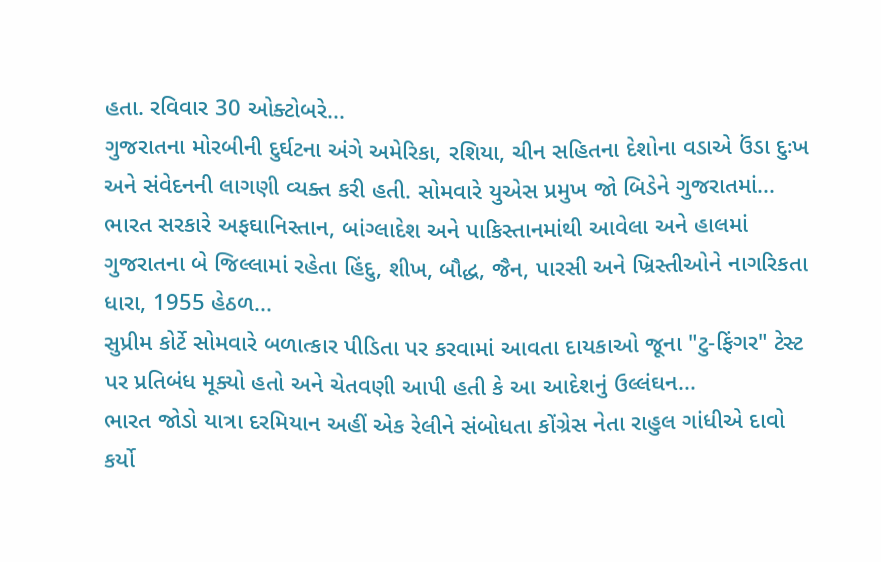હતા. રવિવાર 30 ઓક્ટોબરે...
ગુજરાતના મોરબીની દુર્ઘટના અંગે અમેરિકા, રશિયા, ચીન સહિતના દેશોના વડાએ ઉંડા દુઃખ અને સંવેદનની લાગણી વ્યક્ત કરી હતી. સોમવારે યુએસ પ્રમુખ જો બિડેને ગુજરાતમાં...
ભારત સરકારે અફઘાનિસ્તાન, બાંગ્લાદેશ અને પાકિસ્તાનમાંથી આવેલા અને હાલમાં ગુજરાતના બે જિલ્લામાં રહેતા હિંદુ, શીખ, બૌદ્ધ, જૈન, પારસી અને ખ્રિસ્તીઓને નાગરિકતા ધારા, 1955 હેઠળ...
સુપ્રીમ કોર્ટે સોમવારે બળાત્કાર પીડિતા પર કરવામાં આવતા દાયકાઓ જૂના "ટુ-ફિંગર" ટેસ્ટ પર પ્રતિબંધ મૂક્યો હતો અને ચેતવણી આપી હતી કે આ આદેશનું ઉલ્લંઘન...
ભારત જોડો યાત્રા દરમિયાન અહીં એક રેલીને સંબોધતા કોંગ્રેસ નેતા રાહુલ ગાંધીએ દાવો કર્યો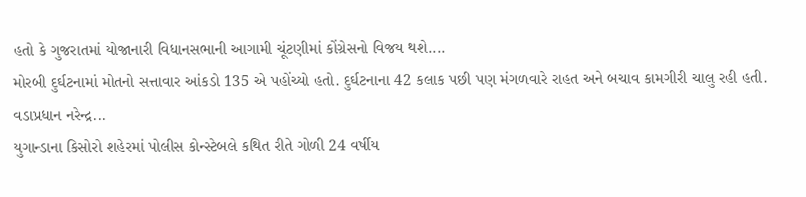હતો કે ગુજરાતમાં યોજાનારી વિધાનસભાની આગામી ચૂંટણીમાં કોંગ્રેસનો વિજય થશે....
મોરબી દુર્ઘટનામાં મોતનો સત્તાવાર આંકડો 135 એ પહોંચ્યો હતો. દુર્ઘટનાના 42 કલાક પછી પણ મંગળવારે રાહત અને બચાવ કામગીરી ચાલુ રહી હતી. વડાપ્રધાન નરેન્દ્ર...
યુગાન્ડાના કિસોરો શહેરમાં પોલીસ કોન્સ્ટેબલે કથિત રીતે ગોળી 24 વર્ષીય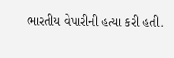ભારતીય વેપારીની હત્યા કરી હતી.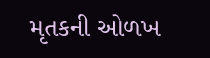મૃતકની ઓળખ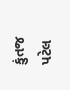કુંતજ પટેલ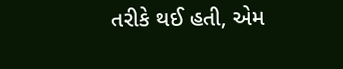તરીકે થઈ હતી, એમ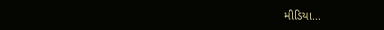મીડિયા...